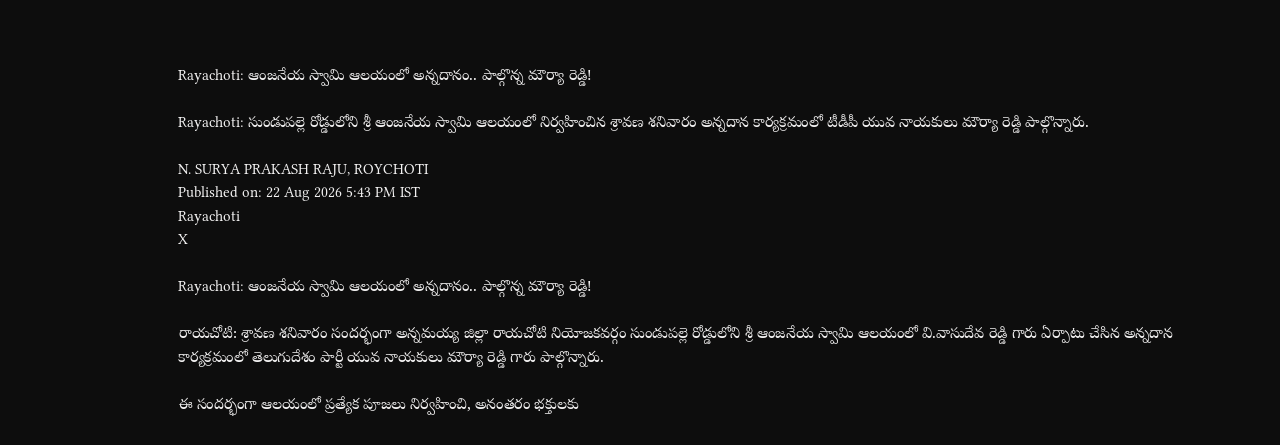Rayachoti: ఆంజనేయ స్వామి ఆలయంలో అన్నదానం.. పాల్గొన్న మౌర్యా రెడ్డి!

Rayachoti: సుండుపల్లె రోడ్డులోని శ్రీ ఆంజనేయ స్వామి ఆలయంలో నిర్వహించిన శ్రావణ శనివారం అన్నదాన కార్యక్రమంలో టీడీపీ యువ నాయకులు మౌర్యా రెడ్డి పాల్గొన్నారు.

N. SURYA PRAKASH RAJU, ROYCHOTI
Published on: 22 Aug 2026 5:43 PM IST
Rayachoti
X

Rayachoti: ఆంజనేయ స్వామి ఆలయంలో అన్నదానం.. పాల్గొన్న మౌర్యా రెడ్డి!

రాయచోటి: శ్రావణ శనివారం సందర్భంగా అన్నమయ్య జిల్లా రాయచోటి నియోజకవర్గం సుండుపల్లె రోడ్డులోని శ్రీ ఆంజనేయ స్వామి ఆలయంలో వి.వాసుదేవ రెడ్డి గారు ఏర్పాటు చేసిన అన్నదాన కార్యక్రమంలో తెలుగుదేశం పార్టీ యువ నాయకులు మౌర్యా రెడ్డి గారు పాల్గొన్నారు.

ఈ సందర్భంగా ఆలయంలో ప్రత్యేక పూజలు నిర్వహించి, అనంతరం భక్తులకు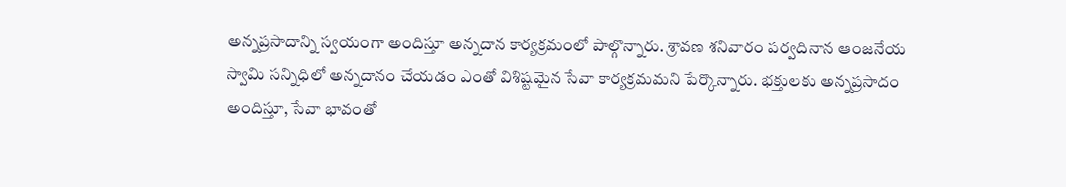అన్నప్రసాదాన్ని స్వయంగా అందిస్తూ అన్నదాన కార్యక్రమంలో పాల్గొన్నారు. శ్రావణ శనివారం పర్వదినాన ఆంజనేయ స్వామి సన్నిధిలో అన్నదానం చేయడం ఎంతో విశిష్టమైన సేవా కార్యక్రమమని పేర్కొన్నారు. భక్తులకు అన్నప్రసాదం అందిస్తూ, సేవా భావంతో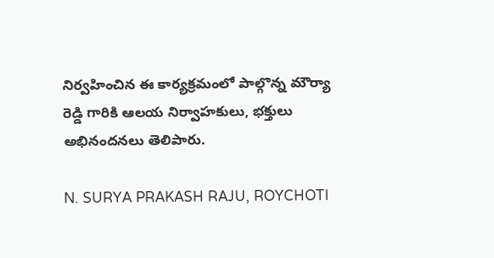నిర్వహించిన ఈ కార్యక్రమంలో పాల్గొన్న మౌర్యా రెడ్డి గారికి ఆలయ నిర్వాహకులు, భక్తులు అభినందనలు తెలిపారు.

N. SURYA PRAKASH RAJU, ROYCHOTI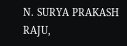N. SURYA PRAKASH RAJU,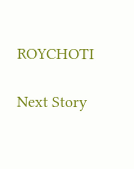ROYCHOTI

Next Story